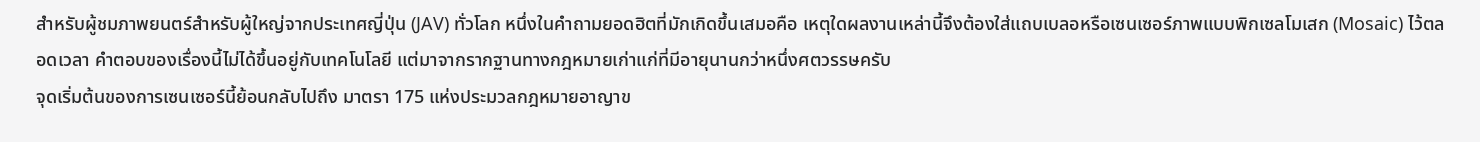สำหรับผู้ชมภาพยนตร์สำหรับผู้ใหญ่จากประเทศญี่ปุ่น (JAV) ทั่วโลก หนึ่งในคำถามยอดฮิตที่มักเกิดขึ้นเสมอคือ เหตุใดผลงานเหล่านี้จึงต้องใส่แถบเบลอหรือเซนเซอร์ภาพแบบพิกเซลโมเสก (Mosaic) ไว้ตลอดเวลา คำตอบของเรื่องนี้ไม่ได้ขึ้นอยู่กับเทคโนโลยี แต่มาจากรากฐานทางกฎหมายเก่าแก่ที่มีอายุนานกว่าหนึ่งศตวรรษครับ
จุดเริ่มต้นของการเซนเซอร์นี้ย้อนกลับไปถึง มาตรา 175 แห่งประมวลกฎหมายอาญาข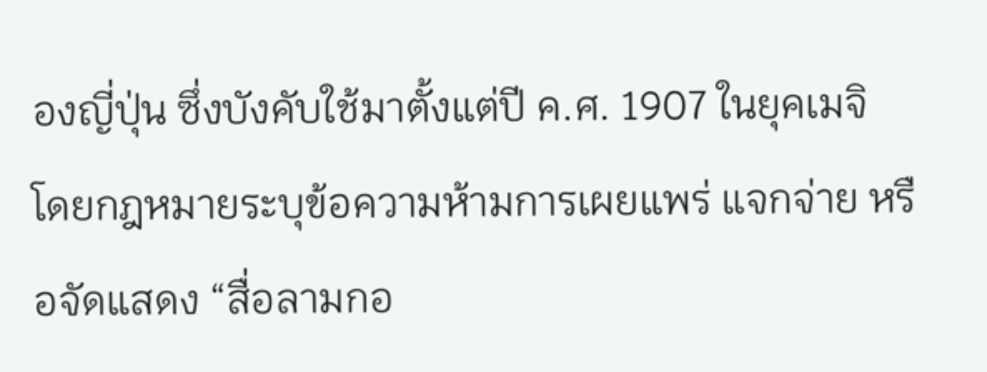องญี่ปุ่น ซึ่งบังคับใช้มาตั้งแต่ปี ค.ศ. 1907 ในยุคเมจิ โดยกฎหมายระบุข้อความห้ามการเผยแพร่ แจกจ่าย หรือจัดแสดง “สื่อลามกอ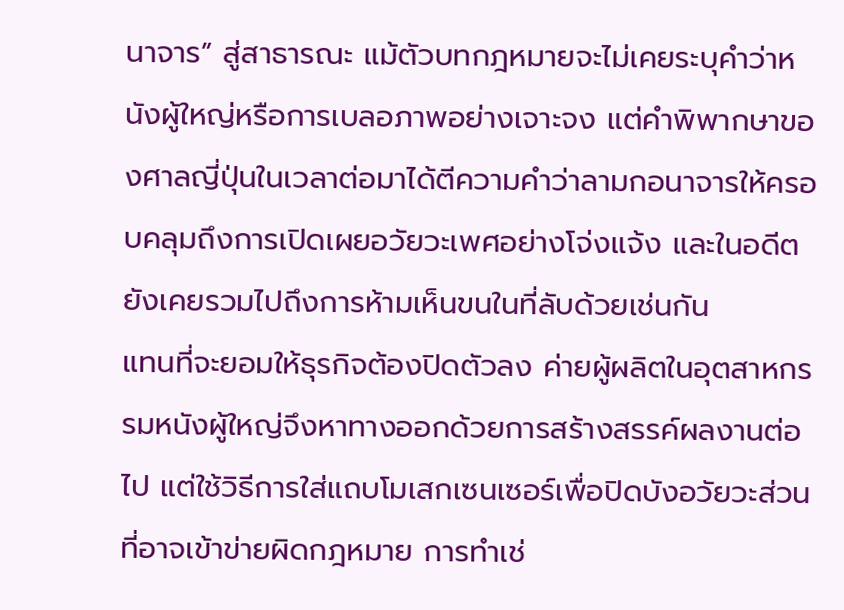นาจาร” สู่สาธารณะ แม้ตัวบทกฎหมายจะไม่เคยระบุคำว่าหนังผู้ใหญ่หรือการเบลอภาพอย่างเจาะจง แต่คำพิพากษาของศาลญี่ปุ่นในเวลาต่อมาได้ตีความคำว่าลามกอนาจารให้ครอบคลุมถึงการเปิดเผยอวัยวะเพศอย่างโจ่งแจ้ง และในอดีตยังเคยรวมไปถึงการห้ามเห็นขนในที่ลับด้วยเช่นกัน
แทนที่จะยอมให้ธุรกิจต้องปิดตัวลง ค่ายผู้ผลิตในอุตสาหกรรมหนังผู้ใหญ่จึงหาทางออกด้วยการสร้างสรรค์ผลงานต่อไป แต่ใช้วิธีการใส่แถบโมเสกเซนเซอร์เพื่อปิดบังอวัยวะส่วนที่อาจเข้าข่ายผิดกฎหมาย การทำเช่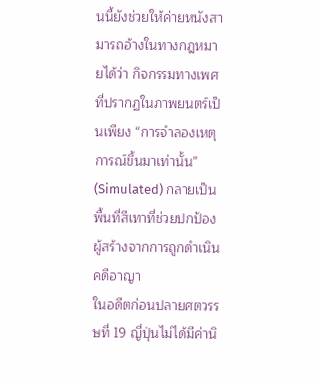นนี้ยังช่วยให้ค่ายหนังสามารถอ้างในทางกฎหมายได้ว่า กิจกรรมทางเพศที่ปรากฏในภาพยนตร์เป็นเพียง “การจำลองเหตุการณ์ขึ้นมาเท่านั้น” (Simulated) กลายเป็นพื้นที่สีเทาที่ช่วยปกป้องผู้สร้างจากการถูกดำเนินคดีอาญา
ในอดีตก่อนปลายศตวรรษที่ 19 ญี่ปุ่นไม่ได้มีค่านิ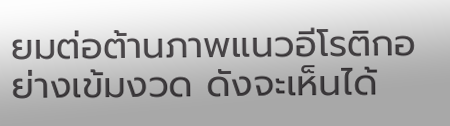ยมต่อต้านภาพแนวอีโรติกอย่างเข้มงวด ดังจะเห็นได้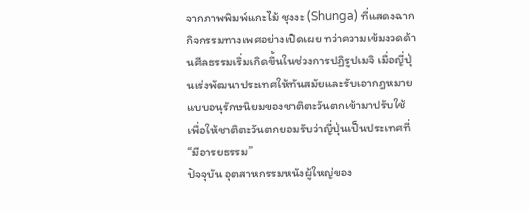จากภาพพิมพ์แกะไม้ ชุงงะ (Shunga) ที่แสดงฉากกิจกรรมทางเพศอย่างเปิดเผย ทว่าความเข้มงวดด้านศีลธรรมเริ่มเกิดขึ้นในช่วงการปฏิรูปเมจิ เมื่อญี่ปุ่นเร่งพัฒนาประเทศให้ทันสมัยและรับเอากฎหมายแบบอนุรักษนิยมของชาติตะวันตกเข้ามาปรับใช้ เพื่อให้ชาติตะวันตกยอมรับว่าญี่ปุ่นเป็นประเทศที่ “มีอารยธรรม”
ปัจจุบัน อุตสาหกรรมหนังผู้ใหญ่ของ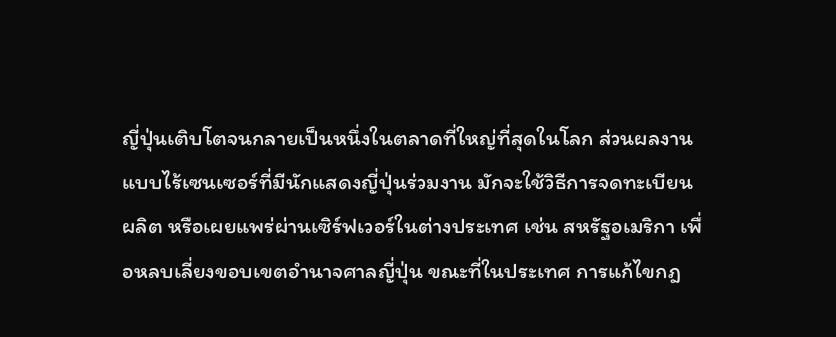ญี่ปุ่นเติบโตจนกลายเป็นหนึ่งในตลาดที่ใหญ่ที่สุดในโลก ส่วนผลงานแบบไร้เซนเซอร์ที่มีนักแสดงญี่ปุ่นร่วมงาน มักจะใช้วิธีการจดทะเบียน ผลิต หรือเผยแพร่ผ่านเซิร์ฟเวอร์ในต่างประเทศ เช่น สหรัฐอเมริกา เพื่อหลบเลี่ยงขอบเขตอำนาจศาลญี่ปุ่น ขณะที่ในประเทศ การแก้ไขกฎ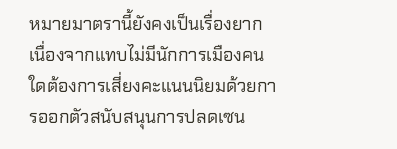หมายมาตรานี้ยังคงเป็นเรื่องยาก เนื่องจากแทบไม่มีนักการเมืองคนใดต้องการเสี่ยงคะแนนนิยมด้วยการออกตัวสนับสนุนการปลดเซน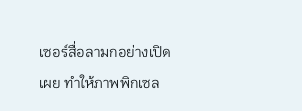เซอร์สื่อลามกอย่างเปิดเผย ทำให้ภาพพิกเซล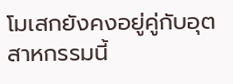โมเสกยังคงอยู่คู่กับอุตสาหกรรมนี้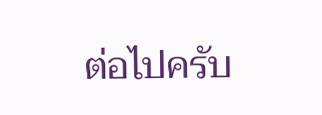ต่อไปครับ